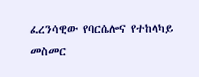ፈረንሳዊው የባርሴሎና የተከላካይ መስመር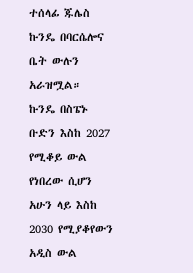ተሰላፊ ጁሌስ ኩንዴ በባርሴሎና ቤት ውሉን አራዝሟል።
ኩንዴ በስፔኑ ቡድን እስከ 2027 የሚቆይ ውል የነበረው ሲሆን አሁን ላይ እስከ 2030 የሚያቆየውን አዲስ ውል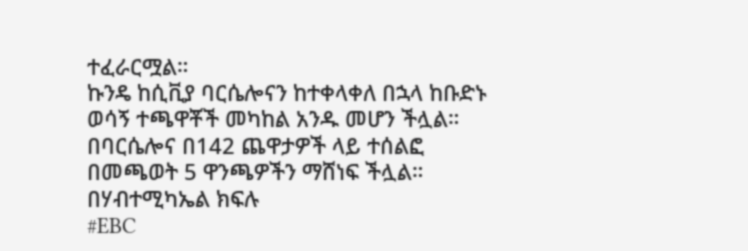ተፈራርሟል።
ኩንዴ ከሲቪያ ባርሴሎናን ከተቀላቀለ በኋላ ከቡድኑ ወሳኝ ተጫዋቾች መካከል አንዱ መሆን ችሏል።
በባርሴሎና በ142 ጨዋታዎች ላይ ተሰልፎ በመጫወት 5 ዋንጫዎችን ማሸነፍ ችሏል።
በሃብተሚካኤል ክፍሉ
#EBC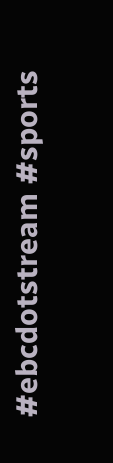#ebcdotstream #sports